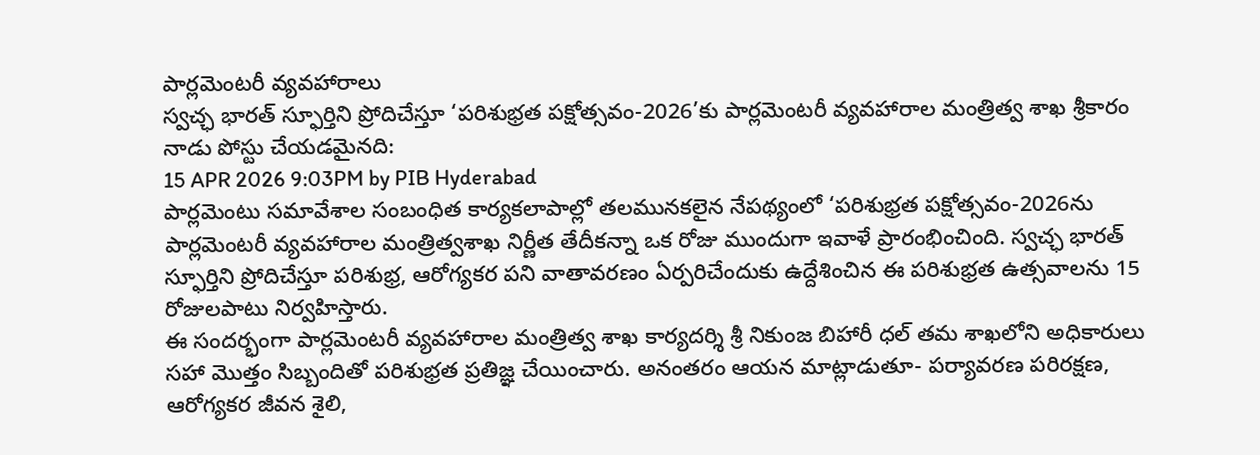పార్లమెంటరీ వ్యవహారాలు
స్వచ్ఛ భారత్ స్ఫూర్తిని ప్రోదిచేస్తూ ‘పరిశుభ్రత పక్షోత్సవం-2026’కు పార్లమెంటరీ వ్యవహారాల మంత్రిత్వ శాఖ శ్రీకారం
నాడు పోస్టు చేయడమైనది:
15 APR 2026 9:03PM by PIB Hyderabad
పార్లమెంటు సమావేశాల సంబంధిత కార్యకలాపాల్లో తలమునకలైన నేపథ్యంలో ‘పరిశుభ్రత పక్షోత్సవం-2026ను పార్లమెంటరీ వ్యవహారాల మంత్రిత్వశాఖ నిర్ణీత తేదీకన్నా ఒక రోజు ముందుగా ఇవాళే ప్రారంభించింది. స్వచ్ఛ భారత్ స్ఫూర్తిని ప్రోదిచేస్తూ పరిశుభ్ర, ఆరోగ్యకర పని వాతావరణం ఏర్పరిచేందుకు ఉద్దేశించిన ఈ పరిశుభ్రత ఉత్సవాలను 15 రోజులపాటు నిర్వహిస్తారు.
ఈ సందర్భంగా పార్లమెంటరీ వ్యవహారాల మంత్రిత్వ శాఖ కార్యదర్శి శ్రీ నికుంజ బిహారీ ధల్ తమ శాఖలోని అధికారులు సహా మొత్తం సిబ్బందితో పరిశుభ్రత ప్రతిజ్ఞ చేయించారు. అనంతరం ఆయన మాట్లాడుతూ- పర్యావరణ పరిరక్షణ, ఆరోగ్యకర జీవన శైలి,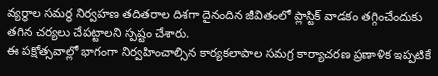వ్యర్థాల సమర్థ నిర్వహణ తదితరాల దిశగా దైనందిన జీవితంలో ప్లాస్టిక్ వాడకం తగ్గించేందుకు తగిన చర్యలు చేపట్టాలని స్పష్టం చేశారు.
ఈ పక్షోత్సవాల్లో భాగంగా నిర్వహించాల్సిన కార్యకలాపాల సమగ్ర కార్యాచరణ ప్రణాళిక ఇప్పటికే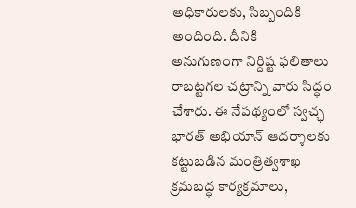అధికారులకు, సిబ్బందికి అందింది. దీనికి అనుగుణంగా నిర్దిష్ట ఫలితాలు రాబట్టగల చట్రాన్ని వారు సిద్ధం చేశారు. ఈ నేపథ్యంలో స్వచ్ఛ భారత్ అభియాన్ ఆదర్శాలకు కట్టుబడిన మంత్రిత్వశాఖ క్రమబద్ధ కార్యక్రమాలు,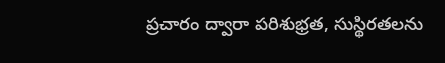ప్రచారం ద్వారా పరిశుభ్రత, సుస్థిరతలను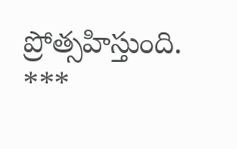ప్రోత్సహిస్తుంది.
***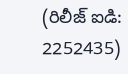(రిలీజ్ ఐడి: 2252435)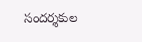సందర్శకుల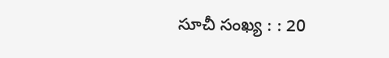సూచీ సంఖ్య : : 20